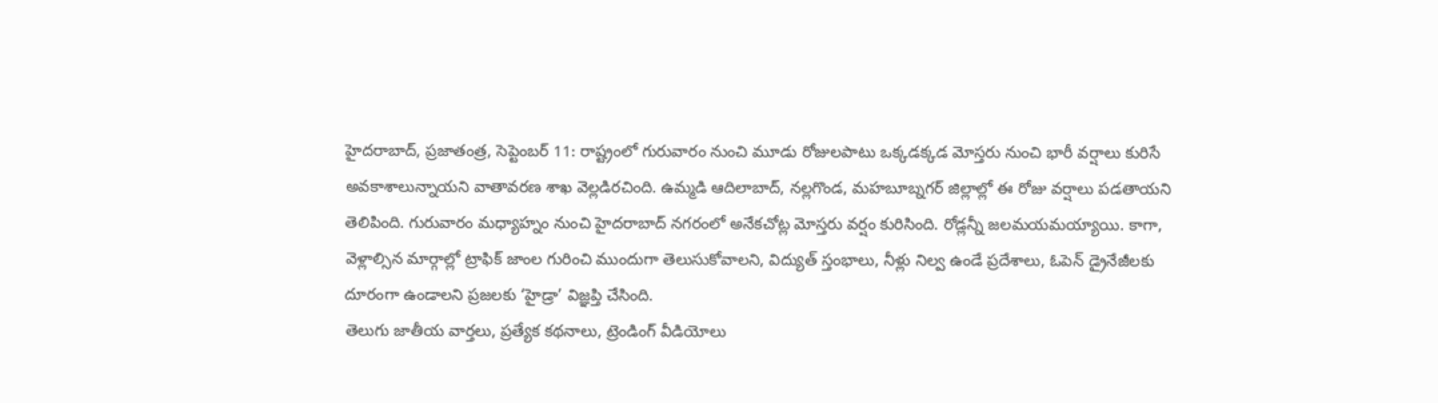హైదరాబాద్, ప్రజాతంత్ర, సెప్టెంబర్ 11: రాష్ట్రంలో గురువారం నుంచి మూడు రోజులపాటు ఒక్కడక్కడ మోస్తరు నుంచి భారీ వర్షాలు కురిసే అవకాశాలున్నాయని వాతావరణ శాఖ వెల్లడిరచింది. ఉమ్మడి ఆదిలాబాద్, నల్లగొండ, మహబూబ్నగర్ జిల్లాల్లో ఈ రోజు వర్షాలు పడతాయని తెలిపింది. గురువారం మధ్యాహ్నం నుంచి హైదరాబాద్ నగరంలో అనేకచోట్ల మోస్తరు వర్షం కురిసింది. రోడ్లన్నీ జలమయమయ్యాయి. కాగా, వెళ్లాల్సిన మార్గాల్లో ట్రాఫిక్ జాంల గురించి ముందుగా తెలుసుకోవాలని, విద్యుత్ స్తంభాలు, నీళ్లు నిల్వ ఉండే ప్రదేశాలు, ఓపెన్ డ్రైనేజీలకు దూరంగా ఉండాలని ప్రజలకు ‘హైడ్రా’ విజ్ఞప్తి చేసింది.
తెలుగు జాతీయ వార్తలు, ప్రత్యేక కథనాలు, ట్రెండింగ్ వీడియోలు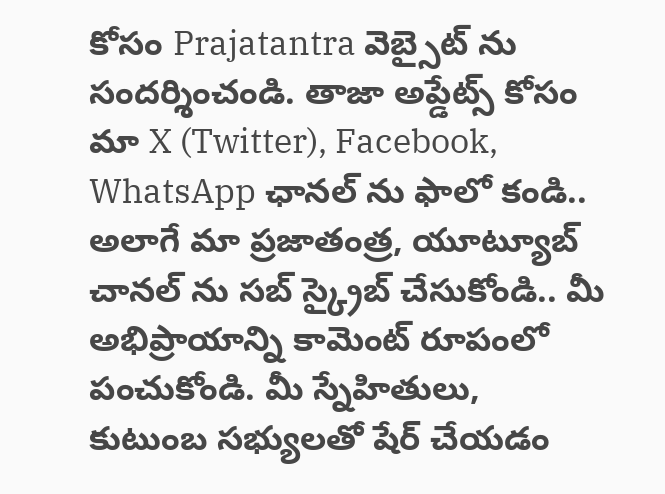కోసం Prajatantra వెబ్సైట్ ను సందర్శించండి. తాజా అప్డేట్స్ కోసం మా X (Twitter), Facebook, WhatsApp ఛానల్ ను ఫాలో కండి.. అలాగే మా ప్రజాతంత్ర, యూట్యూబ్ చానల్ ను సబ్ స్క్రైబ్ చేసుకోండి.. మీ అభిప్రాయాన్ని కామెంట్ రూపంలో పంచుకోండి. మీ స్నేహితులు, కుటుంబ సభ్యులతో షేర్ చేయడం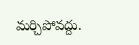మర్చిపోవద్దు.